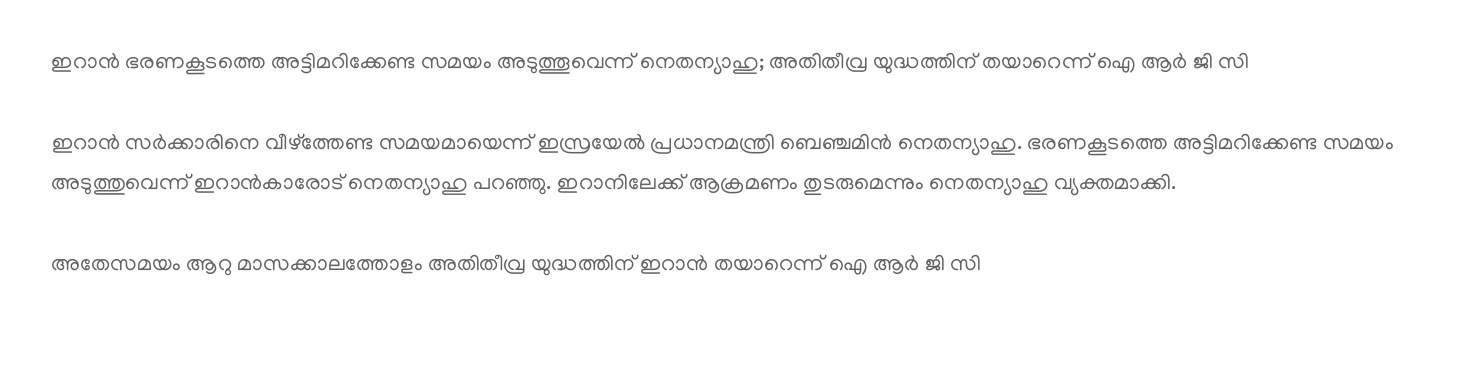ഇറാൻ ഭരണകൂടത്തെ അട്ടിമറിക്കേണ്ട സമയം അടുത്തൂവെന്ന് നെതന്യാഹു; അതിതീവ്ര യുദ്ധത്തിന് തയാറെന്ന് ഐ ആർ ജി സി

ഇറാൻ സർക്കാരിനെ വീഴ്‌ത്തേണ്ട സമയമായെന്ന് ഇസ്രയേൽ പ്രധാനമന്ത്രി ബെഞ്ചമിൻ നെതന്യാഹു. ഭരണകൂടത്തെ അട്ടിമറിക്കേണ്ട സമയം അടുത്തുവെന്ന് ഇറാൻകാരോട് നെതന്യാഹു പറഞ്ഞു. ഇറാനിലേക്ക് ആക്രമണം തുടരുമെന്നും നെതന്യാഹു വ്യക്തമാക്കി.

അതേസമയം ആറു മാസക്കാലത്തോളം അതിതീവ്ര യുദ്ധത്തിന് ഇറാൻ തയാറെന്ന് ഐ ആർ ജി സി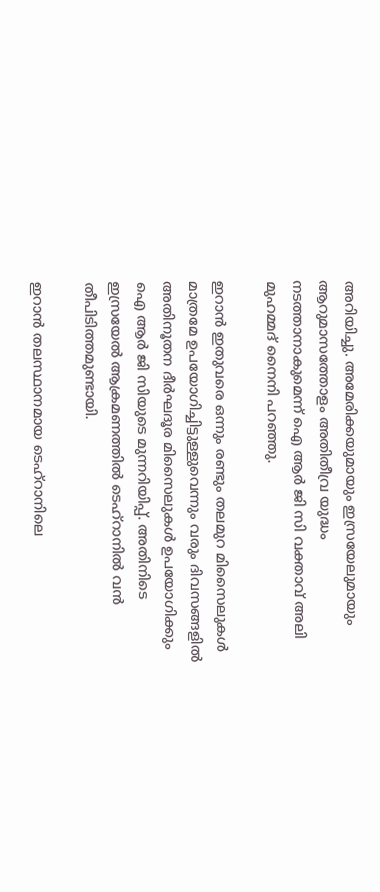അറിയിച്ചു. അമേരിക്കയുമായും ഇസ്രയേലുമായും ആറുമാസത്തോളം അതിതീവ്ര യുദ്ധം നടത്താനാകുമെന്ന് ഐ ആർ ജി സി വക്താവ് അലി മുഹമ്മദ് നൈനി പറഞ്ഞു.

ഇറാൻ ഇതുവരെ ഒന്നും രണ്ടും തലമുറ മിസൈലുകൾ മാത്രമേ ഉപയോഗിച്ചിട്ടുള്ളുവെന്നും വരും ദിവസങ്ങളിൽ അതിനൂതന ദീർഘദൂര മിസൈലുകൾ ഉപയോഗിക്കും ഐ ആർ ജി സിയുടെ മുന്നറിയിപ്പ്. അതിനിടെ ഇസ്രയേൽ ആക്രമണത്തിൽ ടെഹ്‌റാനിൽ വൻ തീപിടിത്തമുണ്ടായി.

ഇറാൻ തലസ്ഥാനമായ ടെഹ്‌റാനിലെ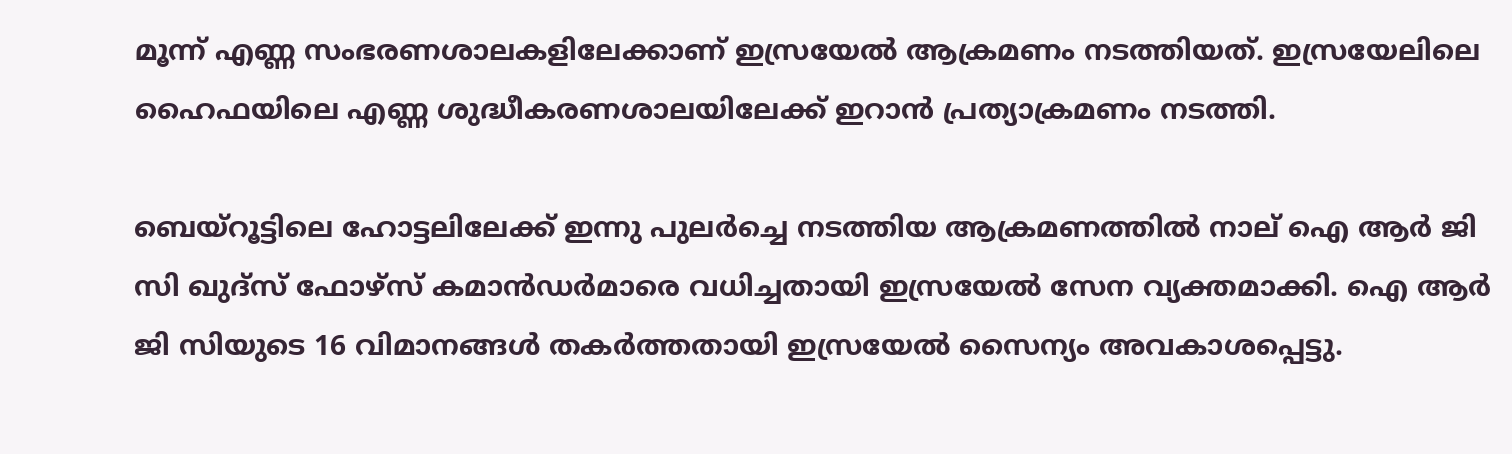മൂന്ന് എണ്ണ സംഭരണശാലകളിലേക്കാണ് ഇസ്രയേൽ ആക്രമണം നടത്തിയത്. ഇസ്രയേലിലെ ഹൈഫയിലെ എണ്ണ ശുദ്ധീകരണശാലയിലേക്ക് ഇറാൻ പ്രത്യാക്രമണം നടത്തി.

ബെയ്‌റൂട്ടിലെ ഹോട്ടലിലേക്ക് ഇന്നു പുലർച്ചെ നടത്തിയ ആക്രമണത്തിൽ നാല് ഐ ആർ ജി സി ഖുദ്‌സ് ഫോഴ്‌സ് കമാൻഡർമാരെ വധിച്ചതായി ഇസ്രയേൽ സേന വ്യക്തമാക്കി. ഐ ആർ ജി സിയുടെ 16 വിമാനങ്ങൾ തകർത്തതായി ഇസ്രയേൽ സൈന്യം അവകാശപ്പെട്ടു.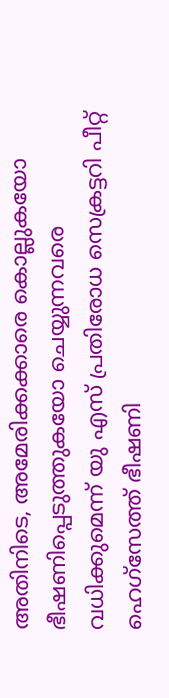അതിനിടെ, അമേരിക്കക്കാരെ കൊല്ലുകയോ ഭീഷണിപ്പെടുത്തുകയോ ചെയ്യുന്നവരെ വധിക്കുമെന്ന് യു എസ് പ്രതിരോധ സെക്രട്ടറി പീറ്റ് ഹെഗ്‌സേത്ത് ഭീഷണി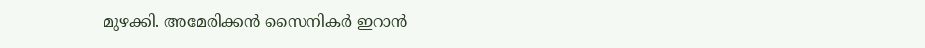മുഴക്കി. അമേരിക്കൻ സൈനികർ ഇറാൻ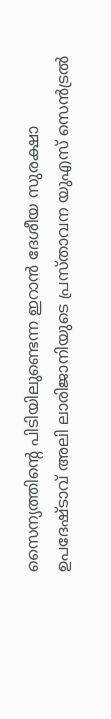സൈന്യത്തിന്റെ പിടിയിലുണ്ടെന്ന ഇറാൻ ദേശീയ സുരക്ഷാ ഉപദേഷ്ടാവ് അലി ലാരിജാനിയുടെ പ്രസ്താവന യുഎസ് സെൻട്രൽ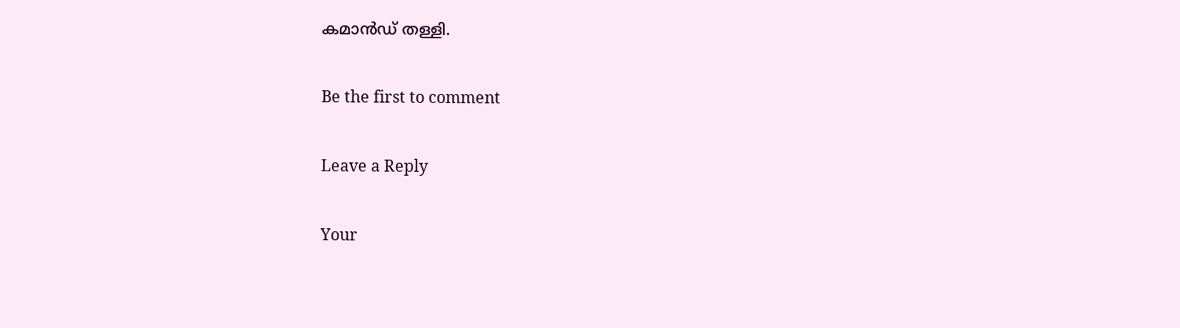കമാൻഡ് തള്ളി.

Be the first to comment

Leave a Reply

Your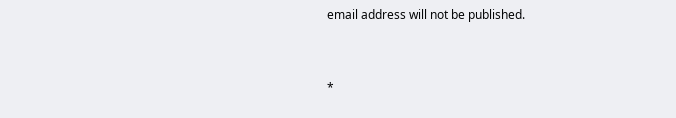email address will not be published.


*